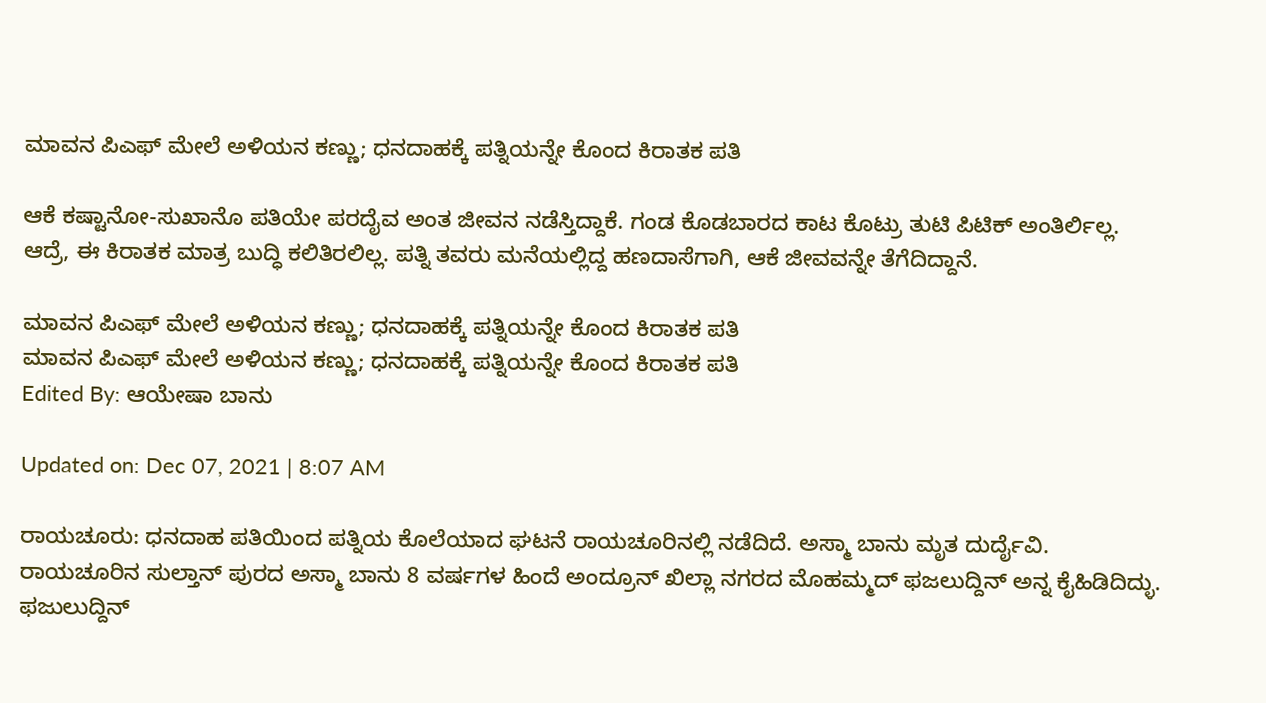ಮಾವನ ಪಿಎಫ್ ಮೇಲೆ ಅಳಿಯನ ಕಣ್ಣು; ಧನದಾಹಕ್ಕೆ ಪತ್ನಿಯನ್ನೇ ಕೊಂದ ಕಿರಾತಕ ಪತಿ

ಆಕೆ ಕಷ್ಟಾನೋ‌-ಸುಖಾನೊ ಪತಿಯೇ ಪರದೈವ ಅಂತ ಜೀವನ ನಡೆಸ್ತಿದ್ದಾಕೆ. ಗಂಡ ಕೊಡಬಾರದ ಕಾಟ ಕೊಟ್ರು ತುಟಿ ಪಿಟಿಕ್ ಅಂತಿರ್ಲಿಲ್ಲ. ಆದ್ರೆ, ಈ ಕಿರಾತಕ ಮಾತ್ರ ಬುದ್ಧಿ ಕಲಿತಿರಲಿಲ್ಲ. ಪತ್ನಿ ತವರು ಮನೆಯಲ್ಲಿದ್ದ ಹಣದಾಸೆಗಾಗಿ, ಆಕೆ ಜೀವವನ್ನೇ ತೆಗೆದಿದ್ದಾನೆ.

ಮಾವನ ಪಿಎಫ್ ಮೇಲೆ ಅಳಿಯನ ಕಣ್ಣು; ಧನದಾಹಕ್ಕೆ ಪತ್ನಿಯನ್ನೇ ಕೊಂದ ಕಿರಾತಕ ಪತಿ
ಮಾವನ ಪಿಎಫ್ ಮೇಲೆ ಅಳಿಯನ ಕಣ್ಣು; ಧನದಾಹಕ್ಕೆ ಪತ್ನಿಯನ್ನೇ ಕೊಂದ ಕಿರಾತಕ ಪತಿ
Edited By: ಆಯೇಷಾ ಬಾನು

Updated on: Dec 07, 2021 | 8:07 AM

ರಾಯಚೂರು: ಧನದಾಹ ಪತಿಯಿಂದ ಪತ್ನಿಯ ಕೊಲೆಯಾದ ಘಟನೆ ರಾಯಚೂರಿನಲ್ಲಿ ನಡೆದಿದೆ. ಅಸ್ಮಾ ಬಾನು‌ ಮೃತ ದುರ್ದೈವಿ. ರಾಯಚೂರಿನ ಸುಲ್ತಾನ್ ಪುರದ ಅಸ್ಮಾ ಬಾನು‌ 8 ವರ್ಷಗಳ ಹಿಂದೆ ಅಂದ್ರೂನ್ ಖಿಲ್ಲಾ ನಗರದ ಮೊಹಮ್ಮದ್ ಫಜಲುದ್ದಿನ್ ಅನ್ನ ಕೈಹಿಡಿದಿದ್ಳು. ಫಜುಲುದ್ದಿನ್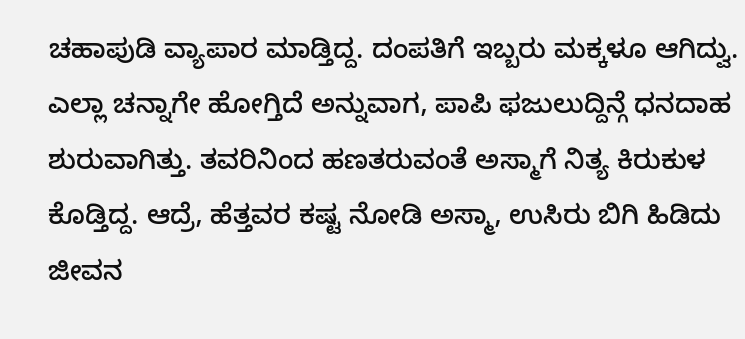ಚಹಾಪುಡಿ ವ್ಯಾಪಾರ ಮಾಡ್ತಿದ್ದ. ದಂಪತಿಗೆ ಇಬ್ಬರು ಮಕ್ಕಳೂ ಆಗಿದ್ವು. ಎಲ್ಲಾ ಚನ್ನಾಗೇ ಹೋಗ್ತಿದೆ ಅನ್ನುವಾಗ, ಪಾಪಿ ಫಜುಲುದ್ದಿನ್ಗೆ ಧನದಾಹ ಶುರುವಾಗಿತ್ತು. ತವರಿನಿಂದ ಹಣತರುವಂತೆ ಅಸ್ಮಾಗೆ ನಿತ್ಯ ಕಿರುಕುಳ ಕೊಡ್ತಿದ್ದ. ಆದ್ರೆ, ಹೆತ್ತವರ ಕಷ್ಟ ನೋಡಿ ಅಸ್ಮಾ, ಉಸಿರು ಬಿಗಿ ಹಿಡಿದು ಜೀವನ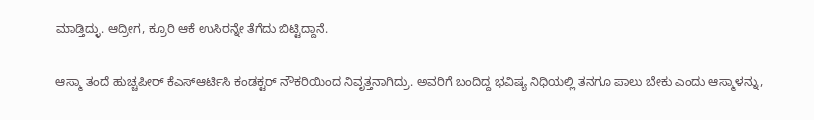ಮಾಡ್ತಿದ್ಳು. ಆದ್ರೀಗ, ಕ್ರೂರಿ ಆಕೆ ಉಸಿರನ್ನೇ ತೆಗೆದು ಬಿಟ್ಟಿದ್ದಾನೆ.

ಆಸ್ಮಾ ತಂದೆ ಹುಚ್ಚಪೀರ್ ಕೆಎಸ್ಆರ್ಟಿಸಿ ಕಂಡಕ್ಟರ್ ನೌಕರಿಯಿಂದ ನಿವೃತ್ತನಾಗಿದ್ರು. ಅವರಿಗೆ ಬಂದಿದ್ದ ಭವಿಷ್ಯ ನಿಧಿಯಲ್ಲಿ‌ ತನಗೂ ಪಾಲು ಬೇಕು ಎಂದು ಆಸ್ಮಾಳನ್ನು,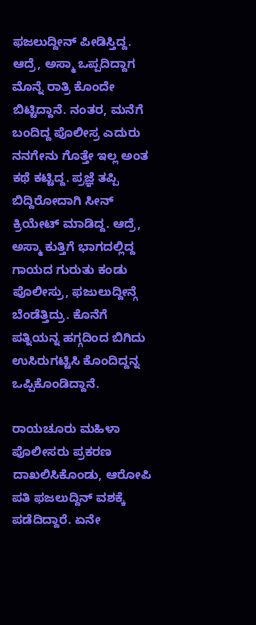ಫಜಲುದ್ದೀನ್ ಪೀಡಿಸ್ತಿದ್ದ. ಆದ್ರೆ, ಅಸ್ಮಾ ಒಪ್ಪದಿದ್ದಾಗ ಮೊನ್ನೆ ರಾತ್ರಿ ಕೊಂದೇ ಬಿಟ್ಟಿದ್ದಾನೆ. ನಂತರ, ಮನೆಗೆ ಬಂದಿದ್ದ ಪೊಲೀಸ್ರ ಎದುರು ನನಗೇನು ಗೊತ್ತೇ ಇಲ್ಲ ಅಂತ ಕಥೆ ಕಟ್ಟಿದ್ದ. ಪ್ರಜ್ಞೆ ತಪ್ಪಿ ಬಿದ್ದಿರೋದಾಗಿ ಸೀನ್ ಕ್ರಿಯೇಟ್ ಮಾಡಿದ್ದ. ಆದ್ರೆ, ಅಸ್ಮಾ ಕುತ್ತಿಗೆ ಭಾಗದಲ್ಲಿದ್ದ ಗಾಯದ ಗುರುತು ಕಂಡು ಪೊಲೀಸ್ರು, ಫಜುಲುದ್ದೀನ್ಗೆ ಬೆಂಡೆತ್ತಿದ್ರು. ಕೊನೆಗೆ ಪತ್ನಿಯನ್ನ ಹಗ್ಗದಿಂದ ಬಿಗಿದು ಉಸಿರುಗಟ್ಟಿಸಿ ಕೊಂದಿದ್ದನ್ನ ಒಪ್ಪಿಕೊಂಡಿದ್ದಾನೆ.

ರಾಯಚೂರು ಮಹಿಳಾ ಪೊಲೀಸರು ಪ್ರಕರಣ ದಾಖಲಿಸಿಕೊಂಡು, ಆರೋಪಿ ಪತಿ ಫಜಲುದ್ದಿನ್ ವಶಕ್ಕೆ ಪಡೆದಿದ್ದಾರೆ. ಏನೇ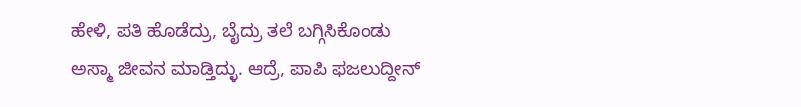ಹೇಳಿ, ಪತಿ ಹೊಡೆದ್ರು, ಬೈದ್ರು ತಲೆ ಬಗ್ಗಿಸಿಕೊಂಡು ಅಸ್ಮಾ ಜೀವನ ಮಾಡ್ತಿದ್ಳು. ಆದ್ರೆ, ಪಾಪಿ ಫಜಲುದ್ದೀನ್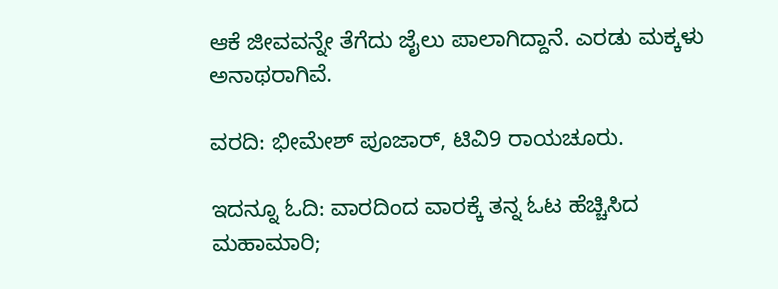ಆಕೆ ಜೀವವನ್ನೇ ತೆಗೆದು ಜೈಲು ಪಾಲಾಗಿದ್ದಾನೆ. ಎರಡು ಮಕ್ಕಳು ಅನಾಥರಾಗಿವೆ.

ವರದಿ: ಭೀಮೇಶ್ ಪೂಜಾರ್, ಟಿವಿ9 ರಾಯಚೂರು.

ಇದನ್ನೂ ಓದಿ: ವಾರದಿಂದ ವಾರಕ್ಕೆ ತನ್ನ ಓಟ ಹೆಚ್ಚಿಸಿದ ಮಹಾಮಾರಿ;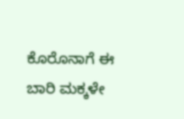ಕೊರೊನಾಗೆ ಈ ಬಾರಿ ಮಕ್ಕಳೇ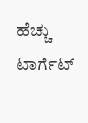ಹೆಚ್ಚು ಟಾರ್ಗೆಟ್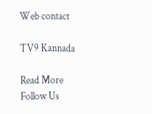Web contact

TV9 Kannada

Read More
Follow Us